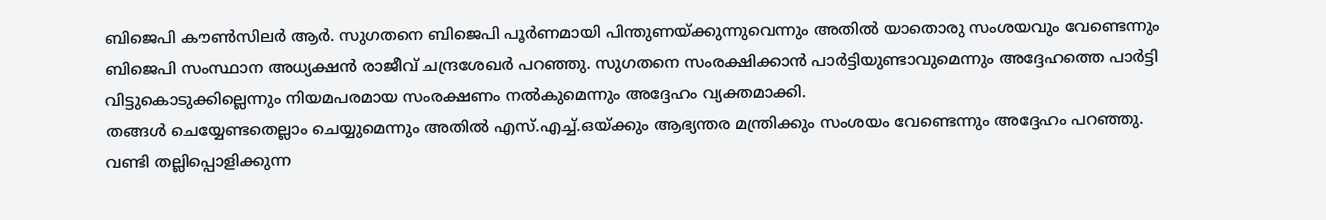ബിജെപി കൗൺസിലർ ആർ. സുഗതനെ ബിജെപി പൂർണമായി പിന്തുണയ്ക്കുന്നുവെന്നും അതിൽ യാതൊരു സംശയവും വേണ്ടെന്നും ബിജെപി സംസ്ഥാന അധ്യക്ഷൻ രാജീവ് ചന്ദ്രശേഖർ പറഞ്ഞു. സുഗതനെ സംരക്ഷിക്കാൻ പാർട്ടിയുണ്ടാവുമെന്നും അദ്ദേഹത്തെ പാർട്ടി വിട്ടുകൊടുക്കില്ലെന്നും നിയമപരമായ സംരക്ഷണം നൽകുമെന്നും അദ്ദേഹം വ്യക്തമാക്കി.
തങ്ങൾ ചെയ്യേണ്ടതെല്ലാം ചെയ്യുമെന്നും അതിൽ എസ്.എച്ച്.ഒയ്ക്കും ആഭ്യന്തര മന്ത്രിക്കും സംശയം വേണ്ടെന്നും അദ്ദേഹം പറഞ്ഞു. വണ്ടി തല്ലിപ്പൊളിക്കുന്ന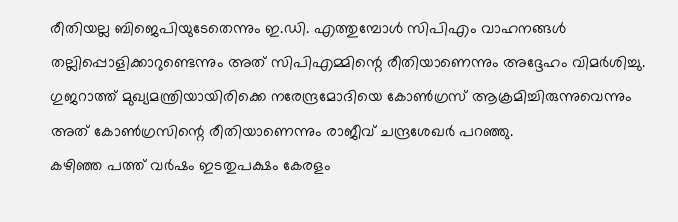രീതിയല്ല ബിജെപിയുടേതെന്നും ഇ.ഡി. എത്തുമ്പോൾ സിപിഎം വാഹനങ്ങൾ തല്ലിപ്പൊളിക്കാറുണ്ടെന്നും അത് സിപിഎമ്മിന്റെ രീതിയാണെന്നും അദ്ദേഹം വിമർശിച്ചു. ഗുജറാത്ത് മുഖ്യമന്ത്രിയായിരിക്കെ നരേന്ദ്രമോദിയെ കോൺഗ്രസ് ആക്രമിച്ചിരുന്നുവെന്നും അത് കോൺഗ്രസിന്റെ രീതിയാണെന്നും രാജീവ് ചന്ദ്രശേഖർ പറഞ്ഞു.
കഴിഞ്ഞ പത്ത് വർഷം ഇടതുപക്ഷം കേരളം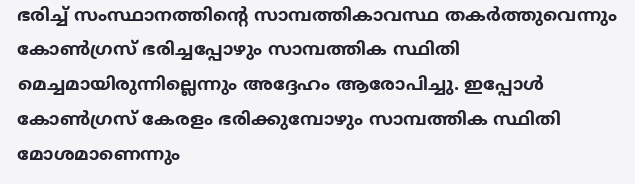ഭരിച്ച് സംസ്ഥാനത്തിന്റെ സാമ്പത്തികാവസ്ഥ തകർത്തുവെന്നും കോൺഗ്രസ് ഭരിച്ചപ്പോഴും സാമ്പത്തിക സ്ഥിതി മെച്ചമായിരുന്നില്ലെന്നും അദ്ദേഹം ആരോപിച്ചു. ഇപ്പോൾ കോൺഗ്രസ് കേരളം ഭരിക്കുമ്പോഴും സാമ്പത്തിക സ്ഥിതി മോശമാണെന്നും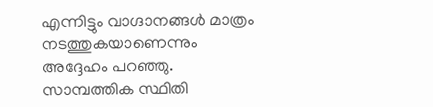എന്നിട്ടും വാഗ്ദാനങ്ങൾ മാത്രം നടത്തുകയാണെന്നും അദ്ദേഹം പറഞ്ഞു. സാമ്പത്തിക സ്ഥിതി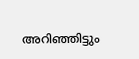അറിഞ്ഞിട്ടും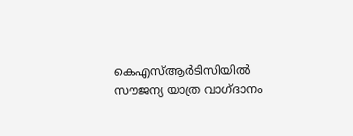കെഎസ്ആർടിസിയിൽ സൗജന്യ യാത്ര വാഗ്ദാനം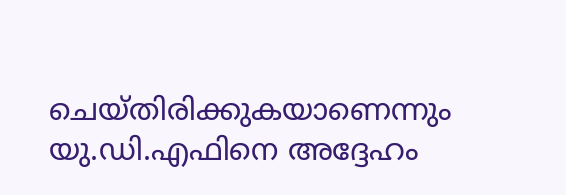ചെയ്തിരിക്കുകയാണെന്നും യു.ഡി.എഫിനെ അദ്ദേഹം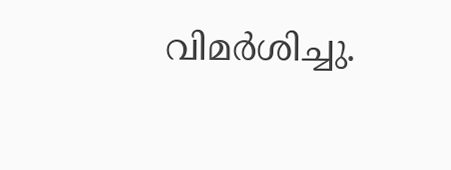വിമർശിച്ചു.